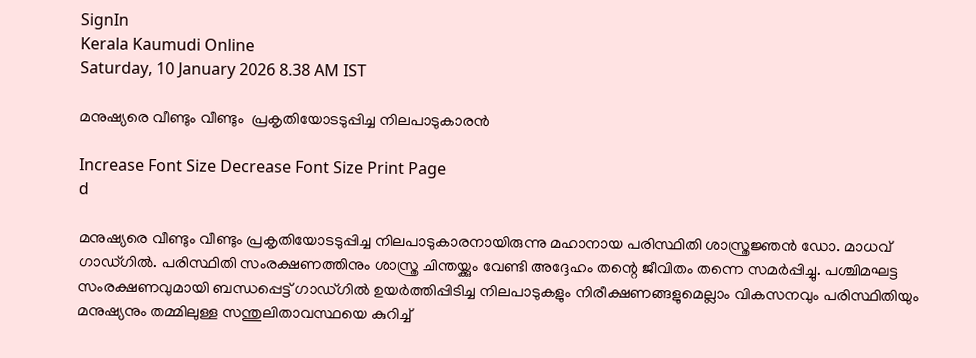SignIn
Kerala Kaumudi Online
Saturday, 10 January 2026 8.38 AM IST

മനുഷ്യരെ വീണ്ടും വീണ്ടും  പ്രകൃതിയോടടുപ്പിച്ച നിലപാടുകാരൻ

Increase Font Size Decrease Font Size Print Page
d

മനുഷ്യരെ വീണ്ടും വീണ്ടും പ്രകൃതിയോടടുപ്പിച്ച നിലപാടുകാരനായിരുന്നു മഹാനായ പരിസ്ഥിതി ശാസ്ത്രജ്ഞൻ ഡോ. മാധവ് ഗാഡ്ഗിൽ. പരിസ്ഥിതി സംരക്ഷണത്തിനും ശാസ്ത്ര ചിന്തയ്ക്കും വേണ്ടി അദ്ദേഹം തന്റെ ജീവിതം തന്നെ സമർപ്പിച്ചു. പശ്ചിമഘട്ട സംരക്ഷണവുമായി ബന്ധപ്പെട്ട് ഗാഡ്ഗിൽ ഉയർത്തിപ്പിടിച്ച നിലപാടുകളും നിരീക്ഷണങ്ങളുമെല്ലാം വികസനവും പരിസ്ഥിതിയും മനുഷ്യനും തമ്മിലുള്ള സന്തുലിതാവസ്ഥയെ കുറിച്ച്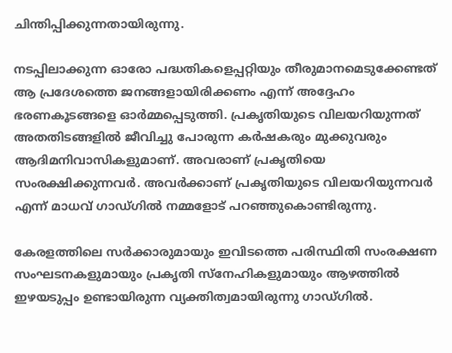ചിന്തിപ്പിക്കുന്നതായിരുന്നു.

നടപ്പിലാക്കുന്ന ഓരോ പദ്ധതികളെപ്പറ്റിയും തീരുമാനമെടുക്കേണ്ടത് ആ പ്രദേശത്തെ ജനങ്ങളായിരിക്കണം എന്ന് അദ്ദേഹം ഭരണകൂടങ്ങളെ ഓർമ്മപ്പെടുത്തി. പ്രകൃതിയുടെ വിലയറിയുന്നത് അതതിടങ്ങളിൽ ജീവിച്ചു പോരുന്ന കർഷകരും മുക്കുവരും ആദിമനിവാസികളുമാണ്. അവരാണ് പ്രകൃതിയെ സംരക്ഷിക്കുന്നവർ. അവർക്കാണ് പ്രകൃതിയുടെ വിലയറിയുന്നവർ എന്ന് മാധവ് ഗാഡ്ഗിൽ നമ്മളോട് പറഞ്ഞുകൊണ്ടിരുന്നു.

കേരളത്തിലെ സർക്കാരുമായും ഇവിടത്തെ പരിസ്ഥിതി സംരക്ഷണ സംഘടനകളുമായും പ്രകൃതി സ്‌നേഹികളുമായും ആഴത്തിൽ ഇഴയടുപ്പം ഉണ്ടായിരുന്ന വ്യക്തിത്വമായിരുന്നു ഗാഡ്ഗിൽ.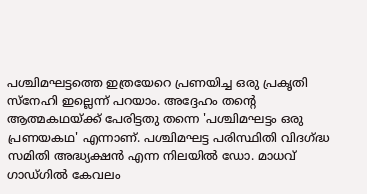പശ്ചിമഘട്ടത്തെ ഇത്രയേറെ പ്രണയിച്ച ഒരു പ്രകൃതി സ്‌നേഹി ഇല്ലെന്ന് പറയാം. അദ്ദേഹം തന്റെ ആത്മകഥയ്ക്ക് പേരിട്ടതു തന്നെ 'പശ്ചിമഘട്ടം ഒരു പ്രണയകഥ' എന്നാണ്. പശ്ചിമഘട്ട പരിസ്ഥിതി വിദഗ്ദ്ധ സമിതി അദ്ധ്യക്ഷൻ എന്ന നിലയിൽ ഡോ. മാധവ് ഗാഡ്ഗിൽ കേവലം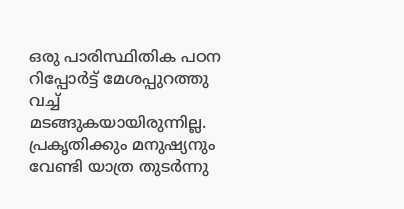ഒരു പാരിസ്ഥിതിക പഠന റിപ്പോർട്ട് മേശപ്പുറത്തു വച്ച് മടങ്ങുകയായിരുന്നില്ല. പ്രകൃതിക്കും മനുഷ്യനും വേണ്ടി യാത്ര തുടർന്നു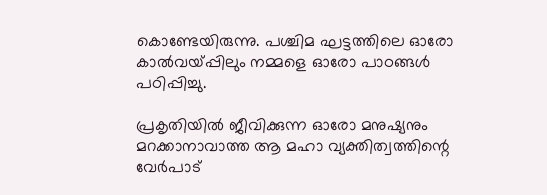കൊണ്ടേയിരുന്നു. പശ്ചിമ ഘട്ടത്തിലെ ഓരോ കാൽവയ്പ്പിലും നമ്മളെ ഓരോ പാഠങ്ങൾ പഠിപ്പിച്ചു.

പ്രകൃതിയിൽ ജീവിക്കുന്ന ഓരോ മനുഷ്യനും മറക്കാനാവാത്ത ആ മഹാ വ്യക്തിത്വത്തിന്റെ വേർപാട്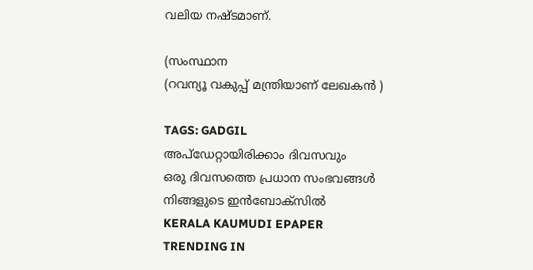വലിയ നഷ്ടമാണ്.

(സംസ്ഥാന
(റവന്യൂ വകുപ്പ് മന്ത്രിയാണ് ലേഖകൻ )

TAGS: GADGIL
അപ്ഡേറ്റായിരിക്കാം ദിവസവും
ഒരു ദിവസത്തെ പ്രധാന സംഭവങ്ങൾ നിങ്ങളുടെ ഇൻബോക്സിൽ
KERALA KAUMUDI EPAPER
TRENDING IN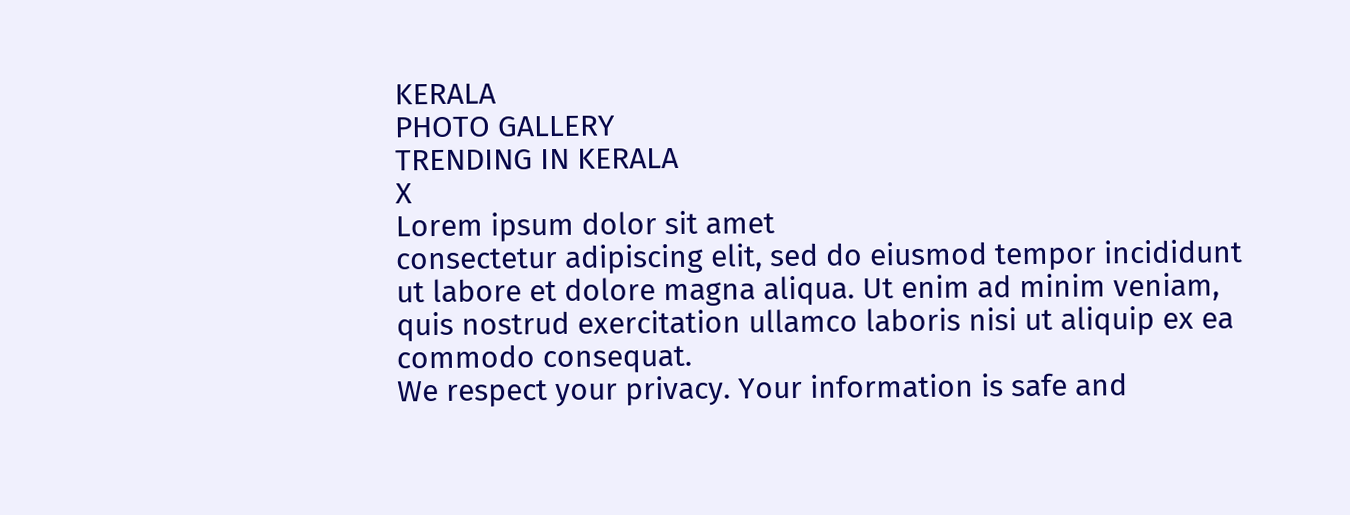KERALA
PHOTO GALLERY
TRENDING IN KERALA
X
Lorem ipsum dolor sit amet
consectetur adipiscing elit, sed do eiusmod tempor incididunt ut labore et dolore magna aliqua. Ut enim ad minim veniam, quis nostrud exercitation ullamco laboris nisi ut aliquip ex ea commodo consequat.
We respect your privacy. Your information is safe and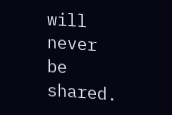will never be shared.